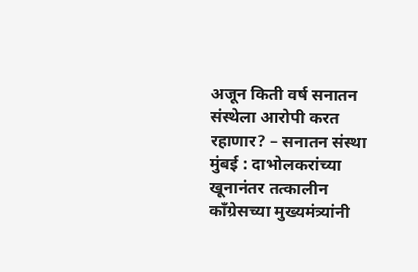अजून किती वर्ष सनातन संस्थेला आरोपी करत रहाणार? – सनातन संस्था
मुंबई : दाभोलकरांच्या खूनानंतर तत्कालीन काँग्रेसच्या मुख्यमंत्र्यांनी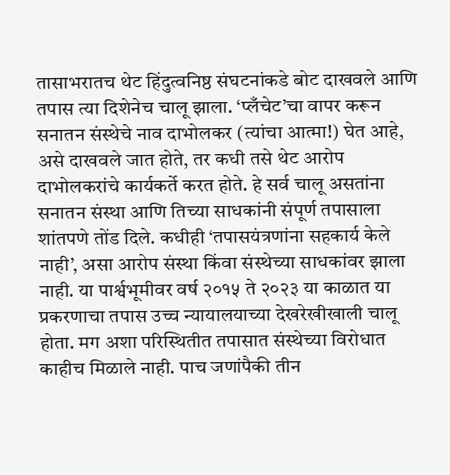तासाभरातच थेट हिंदुत्वनिष्ठ संघटनांकडे बोट दाखवले आणि तपास त्या दिशेनेच चालू झाला. ‘प्लँचेट’चा वापर करून सनातन संस्थेचे नाव दाभोलकर (त्यांचा आत्मा!) घेत आहे, असे दाखवले जात होते, तर कधी तसे थेट आरोप दाभोलकरांचे कार्यकर्ते करत होते. हे सर्व चालू असतांना सनातन संस्था आणि तिच्या साधकांनी संपूर्ण तपासाला शांतपणे तोंड दिले. कधीही ‘तपासयंत्रणांना सहकार्य केले नाही’, असा आरोप संस्था किंवा संस्थेच्या साधकांवर झाला नाही. या पार्श्वभूमीवर वर्ष २०१५ ते २०२३ या काळात या प्रकरणाचा तपास उच्च न्यायालयाच्या देखरेखीखाली चालू होता. मग अशा परिस्थितीत तपासात संस्थेच्या विरोधात काहीच मिळाले नाही. पाच जणांपैकी तीन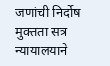जणांची निर्दोष मुक्तता सत्र न्यायालयाने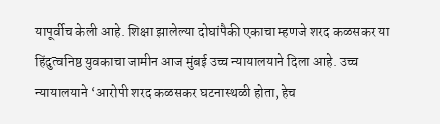यापूर्वीच केली आहे. शिक्षा झालेल्या दोघांपैकी एकाचा म्हणजे शरद कळसकर या हिंदुत्वनिष्ठ युवकाचा जामीन आज मुंबई उच्च न्यायालयाने दिला आहे. उच्च न्यायालयाने ‘आरोपी शरद कळसकर घटनास्थळी होता, हेच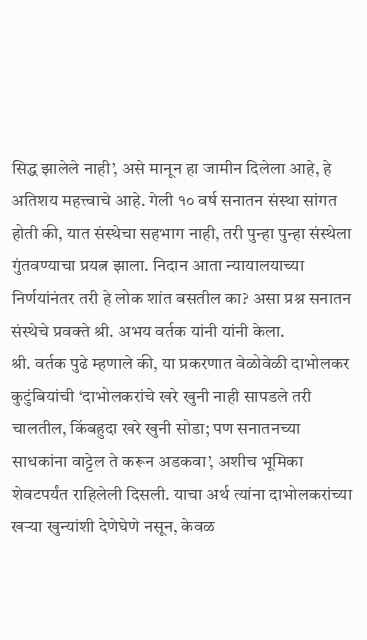सिद्ध झालेले नाही’, असे मानून हा जामीन दिलेला आहे, हे अतिशय महत्त्वाचे आहे. गेली १० वर्ष सनातन संस्था सांगत होती की, यात संस्थेचा सहभाग नाही, तरी पुन्हा पुन्हा संस्थेला गुंतवण्याचा प्रयत्न झाला. निदान आता न्यायालयाच्या निर्णयांनंतर तरी हे लोक शांत बसतील का? असा प्रश्न सनातन संस्थेचे प्रवक्ते श्री. अभय वर्तक यांनी यांनी केला.
श्री. वर्तक पुढे म्हणाले की, या प्रकरणात वेळोवेळी दाभोलकर कुटुंबियांची ‘दाभोलकरांचे खरे खुनी नाही सापडले तरी चालतील, किंबहुदा खरे खुनी सोडा; पण सनातनच्या साधकांना वाट्टेल ते करून अडकवा’, अशीच भूमिका शेवटपर्यंत राहिलेली दिसली. याचा अर्थ त्यांना दाभोलकरांच्या खऱ्या खुन्यांशी देणेघेणे नसून, केवळ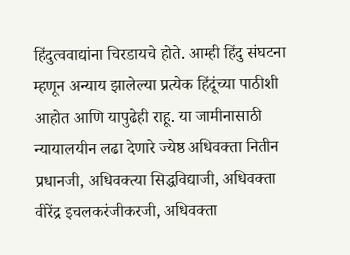हिंदुत्ववाद्यांना चिरडायचे होते. आम्ही हिंदु संघटना म्हणून अन्याय झालेल्या प्रत्येक हिंदूंच्या पाठीशी आहोत आणि यापुढेही राहू. या जामीनासाठी न्यायालयीन लढा देणारे ज्येष्ठ अधिवक्ता नितीन प्रधानजी, अधिवक्त्या सिद्धविद्याजी, अधिवक्ता वीरेंद्र इचलकरंजीकरजी, अधिवक्ता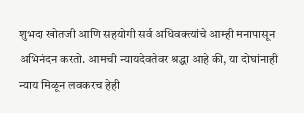शुभदा खोतजी आणि सहयोगी सर्व अधिवक्त्यांचे आम्ही मनापासून अभिनंदन करतो. आमची न्यायदेवतेवर श्रद्धा आहे की, या दोघांनाही न्याय मिळून लवकरच हेही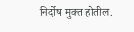निर्दोष मुक्त होतील.